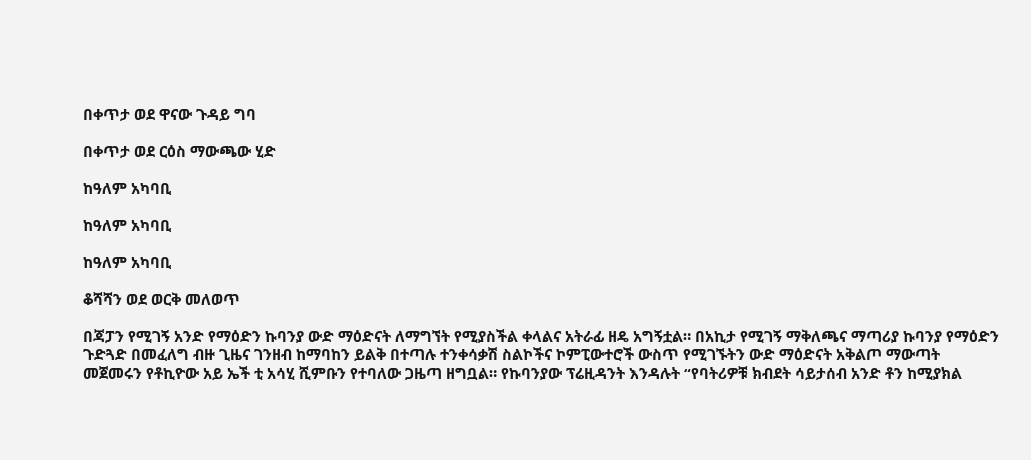በቀጥታ ወደ ዋናው ጉዳይ ግባ

በቀጥታ ወደ ርዕስ ማውጫው ሂድ

ከዓለም አካባቢ

ከዓለም አካባቢ

ከዓለም አካባቢ

ቆሻሻን ወደ ወርቅ መለወጥ

በጃፓን የሚገኝ አንድ የማዕድን ኩባንያ ውድ ማዕድናት ለማግኘት የሚያስችል ቀላልና አትራፊ ዘዴ አግኝቷል። በአኪታ የሚገኝ ማቅለጫና ማጣሪያ ኩባንያ የማዕድን ጉድጓድ በመፈለግ ብዙ ጊዜና ገንዘብ ከማባከን ይልቅ በተጣሉ ተንቀሳቃሽ ስልኮችና ኮምፒውተሮች ውስጥ የሚገኙትን ውድ ማዕድናት አቅልጦ ማውጣት መጀመሩን የቶኪዮው አይ ኤች ቲ አሳሂ ሺምቡን የተባለው ጋዜጣ ዘግቧል። የኩባንያው ፕሬዚዳንት እንዳሉት “የባትሪዎቹ ክብደት ሳይታሰብ አንድ ቶን ከሚያክል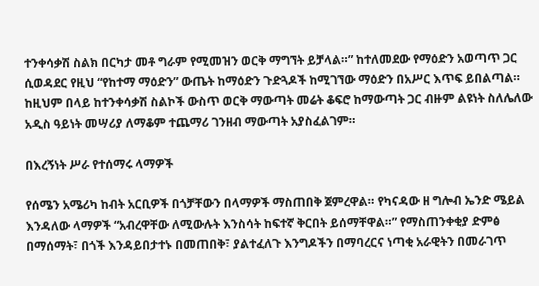ተንቀሳቃሽ ስልክ በርካታ መቶ ግራም የሚመዝን ወርቅ ማግኘት ይቻላል።” ከተለመደው የማዕድን አወጣጥ ጋር ሲወዳደር የዚህ “የከተማ ማዕድን” ውጤት ከማዕድን ጉድጓዶች ከሚገኘው ማዕድን በአሥር እጥፍ ይበልጣል። ከዚህም በላይ ከተንቀሳቃሽ ስልኮች ውስጥ ወርቅ ማውጣት መሬት ቆፍሮ ከማውጣት ጋር ብዙም ልዩነት ስለሌለው አዲስ ዓይነት መሣሪያ ለማቆም ተጨማሪ ገንዘብ ማውጣት አያስፈልገም።

በእረኝነት ሥራ የተሰማሩ ላማዎች

የሰሜን አሜሪካ ከብት አርቢዎች በጎቻቸውን በላማዎች ማስጠበቅ ጀምረዋል። የካናዳው ዘ ግሎብ ኤንድ ሜይል እንዳለው ላማዎች “አብረዋቸው ለሚውሉት እንስሳት ከፍተኛ ቅርበት ይሰማቸዋል።” የማስጠንቀቂያ ድምፅ በማሰማት፣ በጎች እንዳይበታተኑ በመጠበቅ፣ ያልተፈለጉ እንግዶችን በማባረርና ነጣቂ አራዊትን በመራገጥ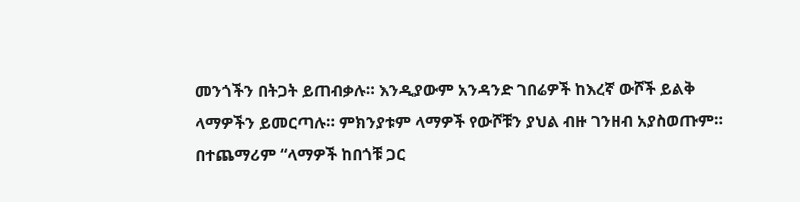መንጎችን በትጋት ይጠብቃሉ። እንዲያውም አንዳንድ ገበሬዎች ከእረኛ ውሾች ይልቅ ላማዎችን ይመርጣሉ። ምክንያቱም ላማዎች የውሾቹን ያህል ብዙ ገንዘብ አያስወጡም። በተጨማሪም “ላማዎች ከበጎቹ ጋር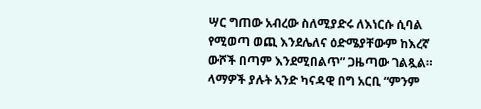ሣር ግጠው አብረው ስለሚያድሩ ለእነርሱ ሲባል የሚወጣ ወጪ እንደሌለና ዕድሜያቸውም ከእረኛ ውሾች በጣም እንደሚበልጥ” ጋዜጣው ገልጿል። ላማዎች ያሉት አንድ ካናዳዊ በግ አርቢ “ምንም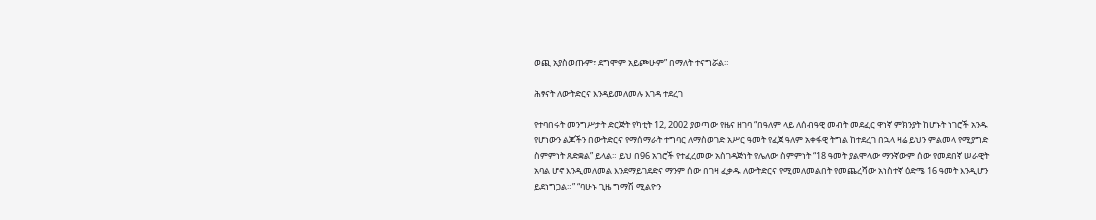ወጪ አያስወጡም፣ ደግሞም አይጮሁም” በማለት ተናግሯል።

ሕፃናት ለውትድርና እንዳይመለመሉ እገዳ ተደረገ

የተባበሩት መንግሥታት ድርጅት የካቲት 12, 2002 ያወጣው የዜና ዘገባ “በዓለም ላይ ለሰብዓዊ መብት መደፈር ዋነኛ ምክንያት ከሆኑት ነገሮች አንዱ የሆነውን ልጆችን በውትድርና የማሰማራት ተግባር ለማስወገድ አሥር ዓመት የፈጀ ዓለም አቀፋዊ ትግል ከተደረገ በኋላ ዛሬ ይህን ምልመላ የሚያግድ ስምምነት ጸድቋል” ይላል። ይህ በ96 አገሮች የተፈረመው አስገዳጅነት የሌለው ስምምነት “18 ዓመት ያልሞላው ማንኛውም ሰው የመደበኛ ሠራዊት አባል ሆኖ እንዲመለመል እንደማይገደድና ማንም ሰው በገዛ ፈቃዱ ለውትድርና የሚመለመልበት የመጨረሻው አነስተኛ ዕድሜ 16 ዓመት እንዲሆን ይደነግጋል።” “ባሁኑ ጊዜ ግማሽ ሚልዮን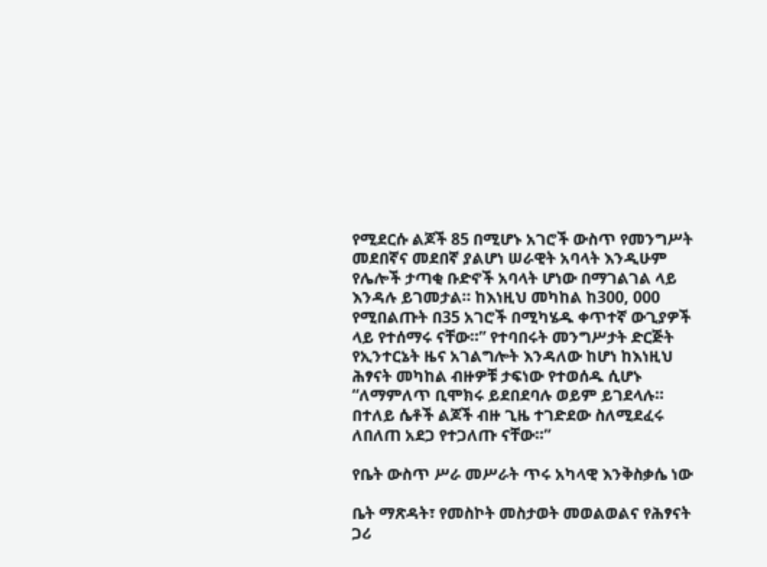የሚደርሱ ልጆች 85 በሚሆኑ አገሮች ውስጥ የመንግሥት መደበኛና መደበኛ ያልሆነ ሠራዊት አባላት እንዲሁም የሌሎች ታጣቂ ቡድኖች አባላት ሆነው በማገልገል ላይ እንዳሉ ይገመታል። ከእነዚህ መካከል ከ300, 000 የሚበልጡት በ35 አገሮች በሚካሄዱ ቀጥተኛ ውጊያዎች ላይ የተሰማሩ ናቸው።” የተባበሩት መንግሥታት ድርጅት የኢንተርኔት ዜና አገልግሎት እንዳለው ከሆነ ከእነዚህ ሕፃናት መካከል ብዙዎቹ ታፍነው የተወሰዱ ሲሆኑ “ለማምለጥ ቢሞክሩ ይደበደባሉ ወይም ይገደላሉ። በተለይ ሴቶች ልጆች ብዙ ጊዜ ተገድደው ስለሚደፈሩ ለበለጠ አደጋ የተጋለጡ ናቸው።”

የቤት ውስጥ ሥራ መሥራት ጥሩ አካላዊ እንቅስቃሴ ነው

ቤት ማጽዳት፣ የመስኮት መስታወት መወልወልና የሕፃናት ጋሪ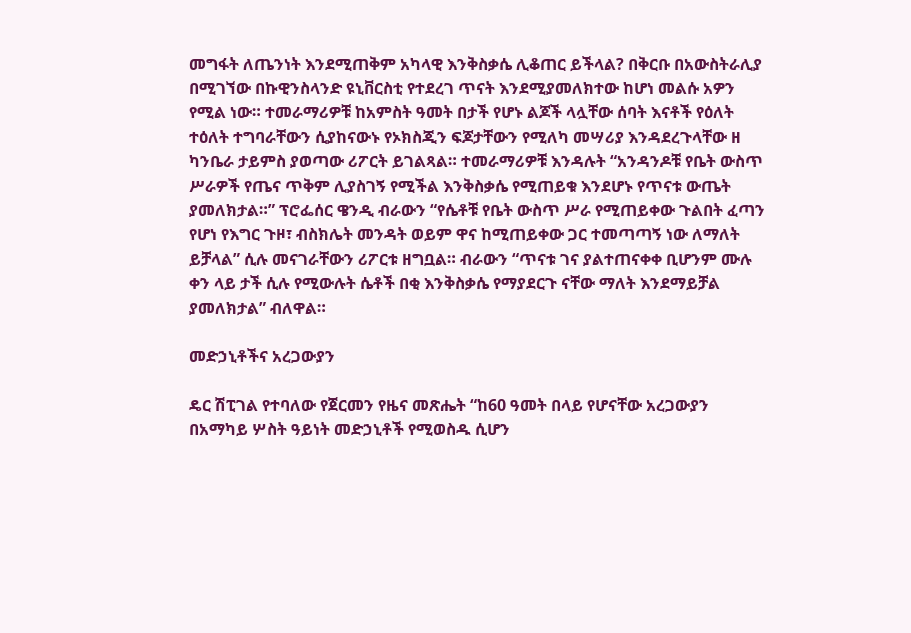መግፋት ለጤንነት እንደሚጠቅም አካላዊ እንቅስቃሴ ሊቆጠር ይችላል? በቅርቡ በአውስትራሊያ በሚገኘው በኩዊንስላንድ ዩኒቨርስቲ የተደረገ ጥናት እንደሚያመለክተው ከሆነ መልሱ አዎን የሚል ነው። ተመራማሪዎቹ ከአምስት ዓመት በታች የሆኑ ልጆች ላሏቸው ሰባት እናቶች የዕለት ተዕለት ተግባራቸውን ሲያከናውኑ የኦክስጂን ፍጆታቸውን የሚለካ መሣሪያ እንዳደረጉላቸው ዘ ካንቤራ ታይምስ ያወጣው ሪፖርት ይገልጻል። ተመራማሪዎቹ እንዳሉት “አንዳንዶቹ የቤት ውስጥ ሥራዎች የጤና ጥቅም ሊያስገኝ የሚችል እንቅስቃሴ የሚጠይቁ እንደሆኑ የጥናቱ ውጤት ያመለክታል።” ፕሮፌሰር ዌንዲ ብራውን “የሴቶቹ የቤት ውስጥ ሥራ የሚጠይቀው ጉልበት ፈጣን የሆነ የእግር ጉዞ፣ ብስክሌት መንዳት ወይም ዋና ከሚጠይቀው ጋር ተመጣጣኝ ነው ለማለት ይቻላል” ሲሉ መናገራቸውን ሪፖርቱ ዘግቧል። ብራውን “ጥናቱ ገና ያልተጠናቀቀ ቢሆንም ሙሉ ቀን ላይ ታች ሲሉ የሚውሉት ሴቶች በቂ እንቅስቃሴ የማያደርጉ ናቸው ማለት እንደማይቻል ያመለክታል” ብለዋል።

መድኃኒቶችና አረጋውያን

ዴር ሽፒገል የተባለው የጀርመን የዜና መጽሔት “ከ60 ዓመት በላይ የሆናቸው አረጋውያን በአማካይ ሦስት ዓይነት መድኃኒቶች የሚወስዱ ሲሆን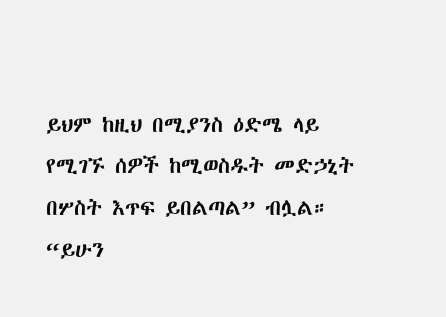ይህም ከዚህ በሚያንስ ዕድሜ ላይ የሚገኙ ሰዎች ከሚወስዱት መድኃኒት በሦስት እጥፍ ይበልጣል” ብሏል። “ይሁን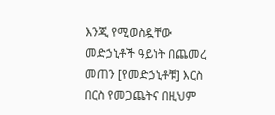እንጂ የሚወስዷቸው መድኃኒቶች ዓይነት በጨመረ መጠን [የመድኃኒቶቹ] እርስ በርስ የመጋጨትና በዚህም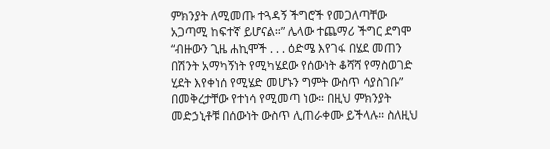ምክንያት ለሚመጡ ተጓዳኝ ችግሮች የመጋለጣቸው አጋጣሚ ከፍተኛ ይሆናል።” ሌላው ተጨማሪ ችግር ደግሞ “ብዙውን ጊዜ ሐኪሞች . . . ዕድሜ እየገፋ በሄደ መጠን በሽንት አማካኝነት የሚካሄደው የሰውነት ቆሻሻ የማስወገድ ሂደት እየቀነሰ የሚሄድ መሆኑን ግምት ውስጥ ሳያስገቡ” በመቅረታቸው የተነሳ የሚመጣ ነው። በዚህ ምክንያት መድኃኒቶቹ በሰውነት ውስጥ ሊጠራቀሙ ይችላሉ። ስለዚህ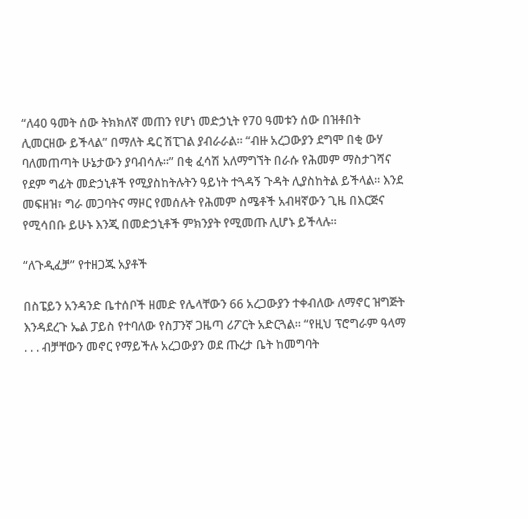“ለ40 ዓመት ሰው ትክክለኛ መጠን የሆነ መድኃኒት የ70 ዓመቱን ሰው በዝቶበት ሊመርዘው ይችላል” በማለት ዴር ሽፒገል ያብራራል። “ብዙ አረጋውያን ደግሞ በቂ ውሃ ባለመጠጣት ሁኔታውን ያባብሳሉ።” በቂ ፈሳሽ አለማግኘት በራሱ የሕመም ማስታገሻና የደም ግፊት መድኃኒቶች የሚያስከትሉትን ዓይነት ተጓዳኝ ጉዳት ሊያስከትል ይችላል። እንደ መፍዘዝ፣ ግራ መጋባትና ማዞር የመሰሉት የሕመም ስሜቶች አብዛኛውን ጊዜ በእርጅና የሚሳበቡ ይሁኑ እንጂ በመድኃኒቶች ምክንያት የሚመጡ ሊሆኑ ይችላሉ።

“ለጉዲፈቻ” የተዘጋጁ አያቶች

በስፔይን አንዳንድ ቤተሰቦች ዘመድ የሌላቸውን 66 አረጋውያን ተቀብለው ለማኖር ዝግጅት እንዳደረጉ ኤል ፓይስ የተባለው የስፓንኛ ጋዜጣ ሪፖርት አድርጓል። “የዚህ ፕሮግራም ዓላማ . . . ብቻቸውን መኖር የማይችሉ አረጋውያን ወደ ጡረታ ቤት ከመግባት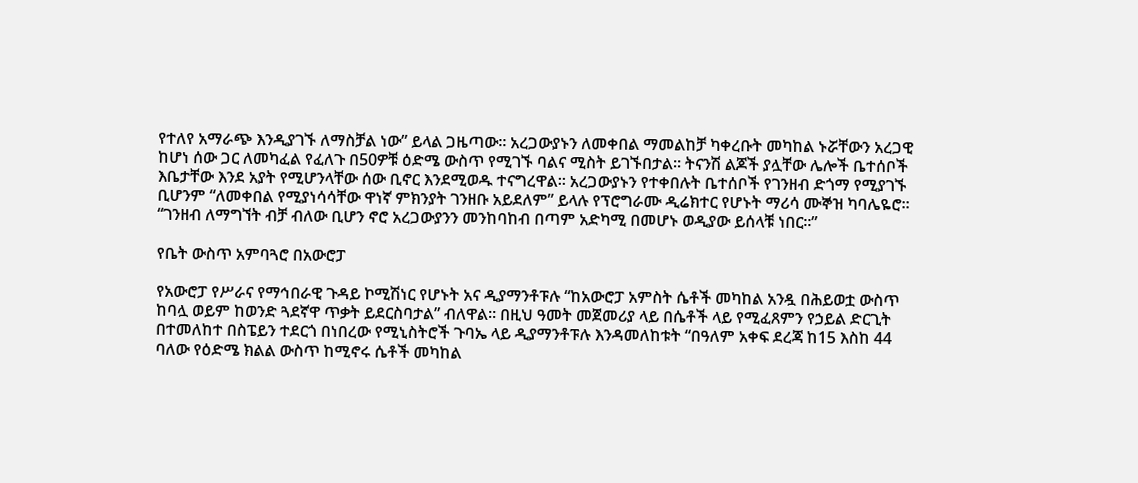የተለየ አማራጭ እንዲያገኙ ለማስቻል ነው” ይላል ጋዜጣው። አረጋውያኑን ለመቀበል ማመልከቻ ካቀረቡት መካከል ኑሯቸውን አረጋዊ ከሆነ ሰው ጋር ለመካፈል የፈለጉ በ50ዎቹ ዕድሜ ውስጥ የሚገኙ ባልና ሚስት ይገኙበታል። ትናንሽ ልጆች ያሏቸው ሌሎች ቤተሰቦች እቤታቸው እንደ አያት የሚሆንላቸው ሰው ቢኖር እንደሚወዱ ተናግረዋል። አረጋውያኑን የተቀበሉት ቤተሰቦች የገንዘብ ድጎማ የሚያገኙ ቢሆንም “ለመቀበል የሚያነሳሳቸው ዋነኛ ምክንያት ገንዘቡ አይደለም” ይላሉ የፕሮግራሙ ዲሬክተር የሆኑት ማሪሳ ሙኞዝ ካባሌዬሮ። “ገንዘብ ለማግኘት ብቻ ብለው ቢሆን ኖሮ አረጋውያንን መንከባከብ በጣም አድካሚ በመሆኑ ወዲያው ይሰላቹ ነበር።”

የቤት ውስጥ አምባጓሮ በአውሮፓ

የአውሮፓ የሥራና የማኅበራዊ ጉዳይ ኮሚሽነር የሆኑት አና ዲያማንቶፑሉ “ከአውሮፓ አምስት ሴቶች መካከል አንዷ በሕይወቷ ውስጥ ከባሏ ወይም ከወንድ ጓደኛዋ ጥቃት ይደርስባታል” ብለዋል። በዚህ ዓመት መጀመሪያ ላይ በሴቶች ላይ የሚፈጸምን የኃይል ድርጊት በተመለከተ በስፔይን ተደርጎ በነበረው የሚኒስትሮች ጉባኤ ላይ ዲያማንቶፑሉ እንዳመለከቱት “በዓለም አቀፍ ደረጃ ከ15 እስከ 44 ባለው የዕድሜ ክልል ውስጥ ከሚኖሩ ሴቶች መካከል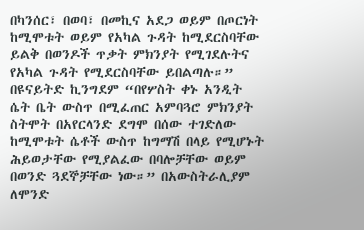በካንሰር፣ በወባ፣ በመኪና አደጋ ወይም በጦርነት ከሚሞቱት ወይም የአካል ጉዳት ከሚደርስባቸው ይልቅ በወንዶች ጥቃት ምክንያት የሚገደሉትና የአካል ጉዳት የሚደርስባቸው ይበልጣሉ።” በዩናይትድ ኪንግደም “በየሦስት ቀኑ አንዲት ሴት ቤት ውስጥ በሚፈጠር አምባጓሮ ምክንያት ስትሞት በአየርላንድ ደግሞ በሰው ተገድለው ከሚሞቱት ሴቶች ውስጥ ከግማሽ በላይ የሚሆኑት ሕይወታቸው የሚያልፈው በባሎቻቸው ወይም በወንድ ጓደኞቻቸው ነው።” በአውስትራሊያም ለሞንድ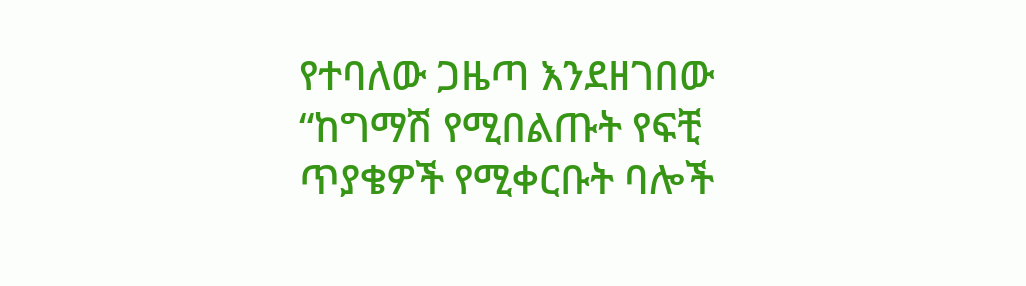የተባለው ጋዜጣ እንደዘገበው “ከግማሽ የሚበልጡት የፍቺ ጥያቄዎች የሚቀርቡት ባሎች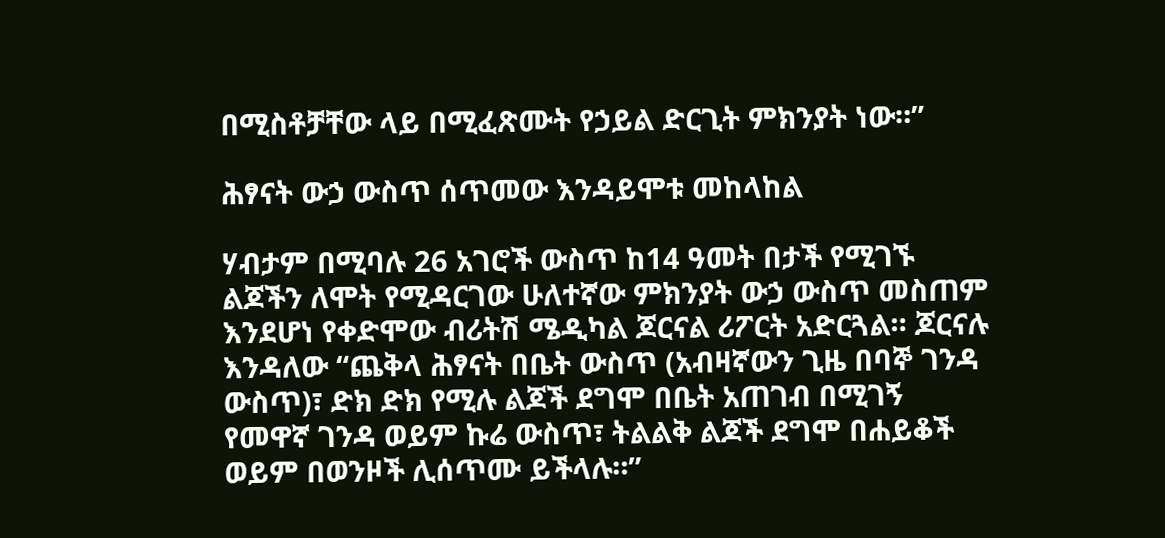በሚስቶቻቸው ላይ በሚፈጽሙት የኃይል ድርጊት ምክንያት ነው።”

ሕፃናት ውኃ ውስጥ ሰጥመው እንዳይሞቱ መከላከል

ሃብታም በሚባሉ 26 አገሮች ውስጥ ከ14 ዓመት በታች የሚገኙ ልጆችን ለሞት የሚዳርገው ሁለተኛው ምክንያት ውኃ ውስጥ መስጠም እንደሆነ የቀድሞው ብሪትሽ ሜዲካል ጆርናል ሪፖርት አድርጓል። ጆርናሉ እንዳለው “ጨቅላ ሕፃናት በቤት ውስጥ (አብዛኛውን ጊዜ በባኞ ገንዳ ውስጥ)፣ ድክ ድክ የሚሉ ልጆች ደግሞ በቤት አጠገብ በሚገኝ የመዋኛ ገንዳ ወይም ኩሬ ውስጥ፣ ትልልቅ ልጆች ደግሞ በሐይቆች ወይም በወንዞች ሊሰጥሙ ይችላሉ።”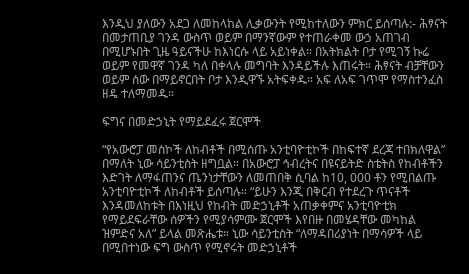እንዲህ ያለውን አደጋ ለመከላከል ሊቃውንት የሚከተለውን ምክር ይሰጣሉ:- ሕፃናት በመታጠቢያ ገንዳ ውስጥ ወይም በማንኛውም የተጠራቀመ ውኃ አጠገብ በሚሆኑበት ጊዜ ዓይናችሁ ከእነርሱ ላይ አይነቀል። በአትክልት ቦታ የሚገኝ ኩሬ ወይም የመዋኛ ገንዳ ካለ በቀላሉ መግባት እንዳይችሉ እጠሩት። ሕፃናት ብቻቸውን ወይም ሰው በማይኖርበት ቦታ እንዲዋኙ አትፍቀዱ። አፍ ለአፍ ገጥሞ የማስተንፈስ ዘዴ ተለማመዱ።

ፍግና በመድኃኒት የማይደፈሩ ጀርሞች

“የአውሮፓ መስኮች ለከብቶች በሚሰጡ አንቲባዮቲኮች በከፍተኛ ደረጃ ተበክለዋል” በማለት ኒው ሳይንቲስት ዘግቧል። በአውሮፓ ኅብረትና በዩናይትድ ስቴትስ የከብቶችን እድገት ለማፋጠንና ጤንነታቸውን ለመጠበቅ ሲባል ከ10, 000 ቶን የሚበልጡ አንቲባዮቲኮች ለከብቶች ይሰጣሉ። “ይሁን እንጂ በቅርብ የተደረጉ ጥናቶች እንዳመለከቱት በእነዚህ የከብት መድኃኒቶች አጠቃቀምና አንቲባዮቲክ የማይደፍራቸው ሰዎችን የሚያሳምሙ ጀርሞች እየበዙ በመሄዳቸው መካከል ዝምድና አለ” ይላል መጽሔቱ። ኒው ሳይንቲስት “ለማዳበሪያነት በማሳዎች ላይ በሚበተነው ፍግ ውስጥ የሚኖሩት መድኃኒቶች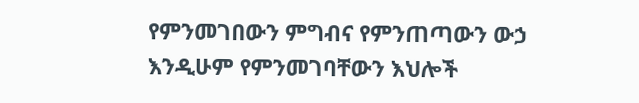የምንመገበውን ምግብና የምንጠጣውን ውኃ እንዲሁም የምንመገባቸውን እህሎች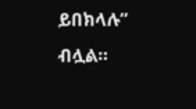ይበክላሉ” ብሏል።